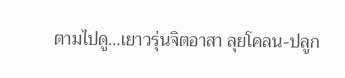ตามไปดู…เยาวรุ่นจิตอาสา ลุยโคลน-ปลูก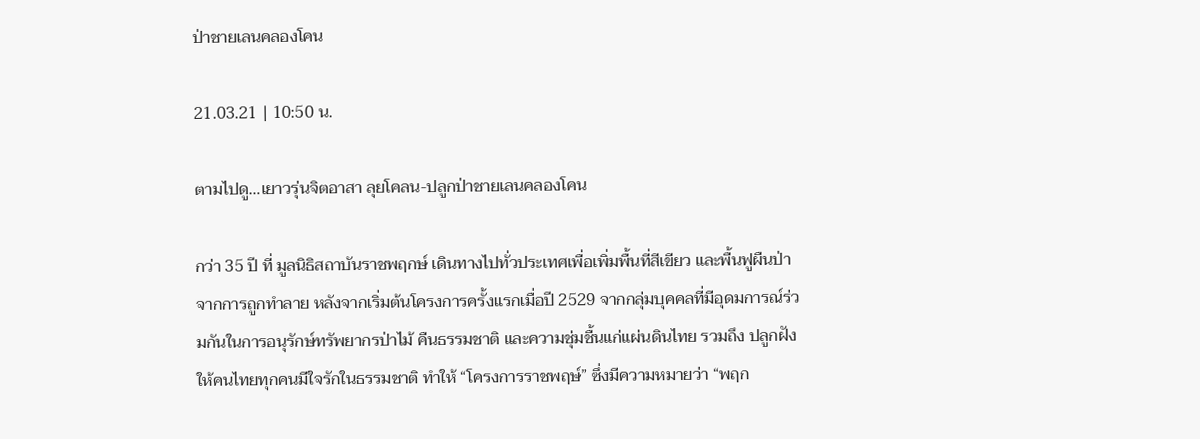ป่าชายเลนคลองโคน

21.03.21 | 10:50 น.

ตามไปดู…เยาวรุ่นจิตอาสา ลุยโคลน-ปลูกป่าชายเลนคลองโคน

กว่า 35 ปี ที่ มูลนิธิสถาบันราชพฤกษ์ เดินทางไปทั่วประเทศเพื่อเพิ่มพื้นที่สีเขียว และพื้นฟูผืนป่าจากการถูกทำลาย หลังจากเริ่มต้นโครงการครั้งแรกเมื่อปี 2529 จากกลุ่มบุคคลที่มีอุดมการณ์ร่วมกันในการอนุรักษ์ทรัพยากรป่าไม้ คืนธรรมชาติ และความชุ่มชื้นแก่แผ่นดินไทย รวมถึง ปลูกฝังให้คนไทยทุกคนมีใจรักในธรรมชาติ ทำให้ “โครงการราชพฤษ์” ซึ่งมีความหมายว่า “พฤก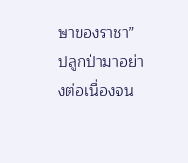ษาของราชา” ปลูกป่ามาอย่างต่อเนื่องจน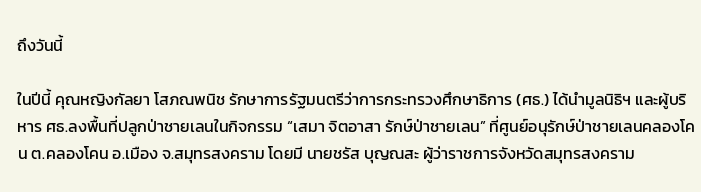ถึงวันนี้

ในปีนี้ คุณหญิงกัลยา โสภณพนิช รักษาการรัฐมนตรีว่าการกระทรวงศึกษาธิการ (ศธ.) ได้นำมูลนิธิฯ และผู้บริหาร ศธ.ลงพื้นที่ปลูกป่าชายเลนในกิจกรรม “เสมา จิตอาสา รักษ์ป่าชายเลน” ที่ศูนย์อนุรักษ์ป่าชายเลนคลองโคน ต.คลองโคน อ.เมือง จ.สมุทรสงคราม โดยมี นายชรัส บุญณสะ ผู้ว่าราชการจังหวัดสมุทรสงคราม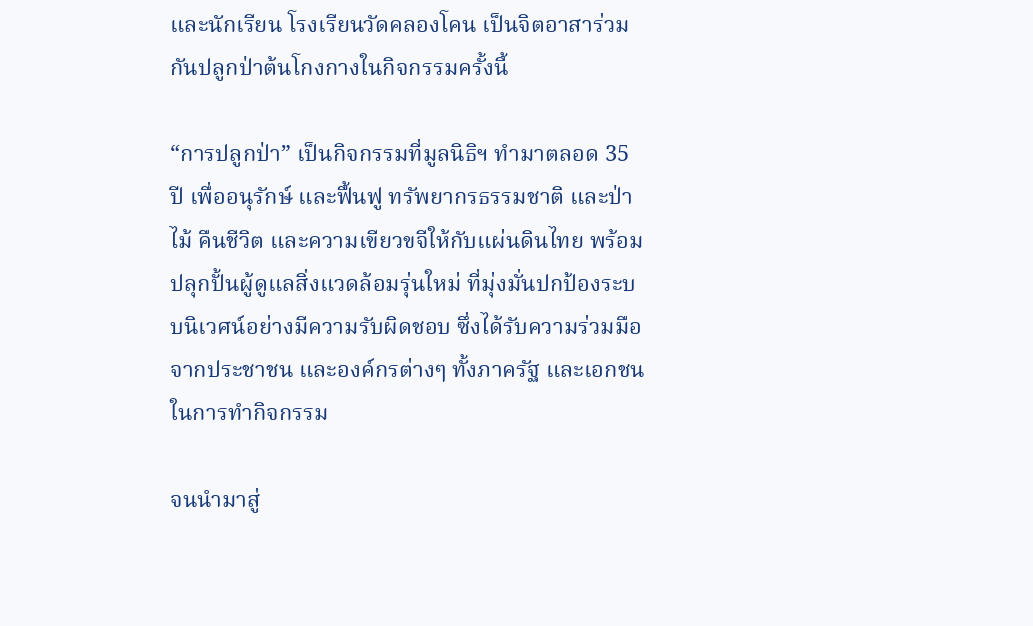และนักเรียน โรงเรียนวัดคลองโคน เป็นจิตอาสาร่วมกันปลูกป่าต้นโกงกางในกิจกรรมครั้งนี้

“การปลูกป่า” เป็นกิจกรรมที่มูลนิธิฯ ทำมาตลอด 35 ปี เพื่ออนุรักษ์ และฟื้นฟู ทรัพยากรธรรมชาติ และป่าไม้ คืนชีวิต และความเขียวขจีให้กับแผ่นดินไทย พร้อมปลุกปั้นผู้ดูแลสิ่งแวดล้อมรุ่นใหม่ ที่มุ่งมั่นปกป้องระบบนิเวศน์อย่างมีความรับผิดชอบ ซึ่งได้รับความร่วมมือจากประชาชน และองค์กรต่างๆ ทั้งภาครัฐ และเอกชนในการทำกิจกรรม

จนนำมาสู่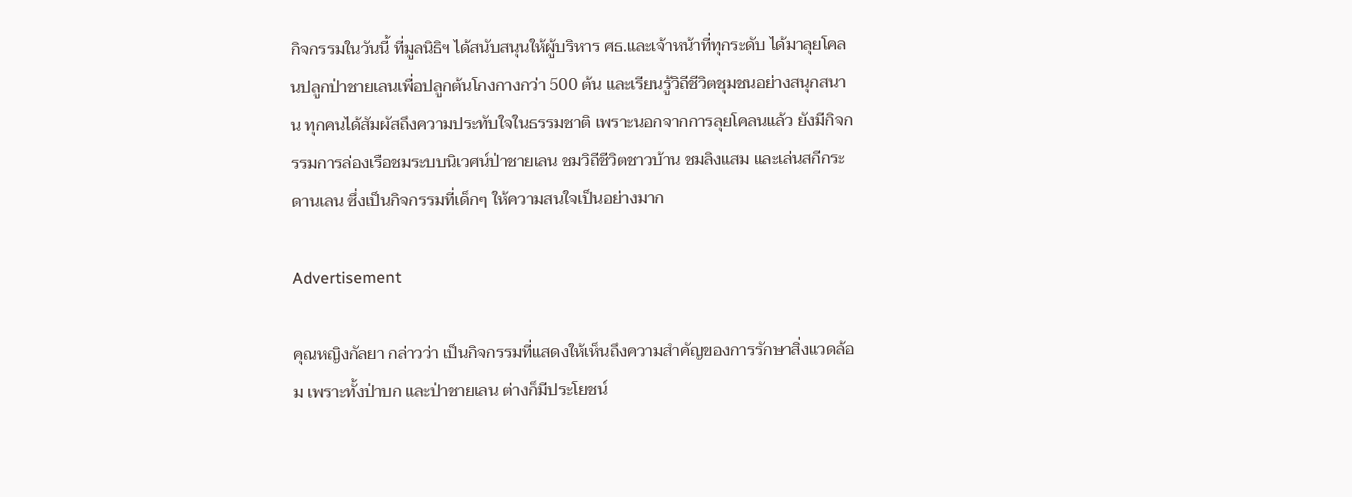กิจกรรมในวันนี้ ที่มูลนิธิฯ ได้สนับสนุนให้ผู้บริหาร ศธ.และเจ้าหน้าที่ทุกระดับ ได้มาลุยโคลนปลูกป่าชายเลนเพื่อปลูกต้นโกงกางกว่า 500 ต้น และเรียนรู้วิถีชีวิตชุมชนอย่างสนุกสนาน ทุกคนได้สัมผัสถึงความประทับใจในธรรมชาติ เพราะนอกจากการลุยโคลนแล้ว ยังมีกิจกรรมการล่องเรือชมระบบนิเวศน์ป่าชายเลน ชมวิถีชีวิตชาวบ้าน ชมลิงแสม และเล่นสกีกระดานเลน ซึ่งเป็นกิจกรรมที่เด็กๆ ให้ความสนใจเป็นอย่างมาก

Advertisement

คุณหญิงกัลยา กล่าวว่า เป็นกิจกรรมที่แสดงให้เห็นถึงความสำคัญของการรักษาสิ่งแวดล้อม เพราะทั้งป่าบก และป่าชายเลน ต่างก็มีประโยชน์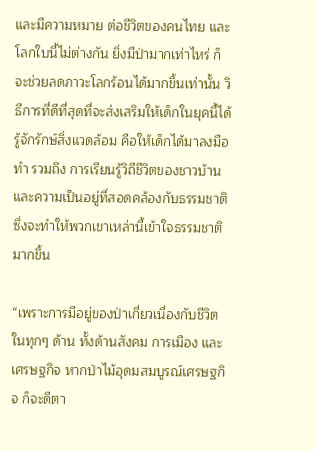และมีความหมาย ต่อชีวิตของคนไทย และโลกใบนี้ไม่ต่างกัน ยิ่งมีป่ามากเท่าไหร่ ก็จะช่วยลดภาวะโลกร้อนได้มากขึ้นเท่านั้น วิธีการที่ดีที่สุดที่จะส่งเสริมให้เด็กในยุคนี้ได้รู้จักรักษ์สิ่งแวดล้อม คือให้เด็กได้มาลงมือทำ รวมถึง การเรียนรู้วิถีชีวิตของชาวบ้าน และความเป็นอยู่ที่สอดคล้องกับธรรมชาติ ซึ่งจะทำให้พวกเขาเหล่านี้เข้าใจธรรมชาติมากขึ้น

“เพราะการมีอยู่ของป่าเกี่ยวเนื่องกับชีวิตในทุกๆ ด้าน ทั้งด้านสังคม การเมือง และเศรษฐกิจ หากป่าไม้อุดมสมบูรณ์เศรษฐกิจ ก็จะดีตา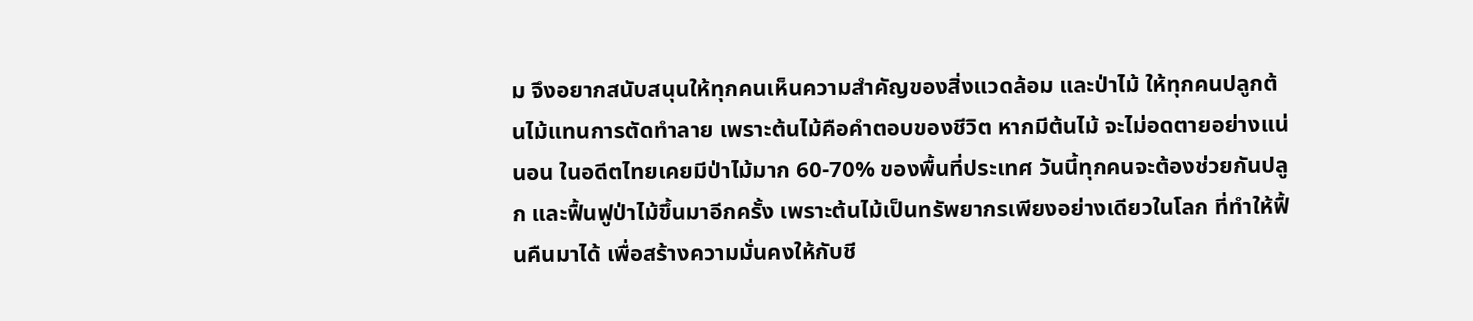ม จึงอยากสนับสนุนให้ทุกคนเห็นความสำคัญของสิ่งแวดล้อม และป่าไม้ ให้ทุกคนปลูกต้นไม้แทนการตัดทำลาย เพราะต้นไม้คือคำตอบของชีวิต หากมีต้นไม้ จะไม่อดตายอย่างแน่นอน ในอดีตไทยเคยมีป่าไม้มาก 60-70% ของพื้นที่ประเทศ วันนี้ทุกคนจะต้องช่วยกันปลูก และฟื้นฟูป่าไม้ขึ้นมาอีกครั้ง เพราะต้นไม้เป็นทรัพยากรเพียงอย่างเดียวในโลก ที่ทำให้ฟื้นคืนมาได้ เพื่อสร้างความมั่นคงให้กับชี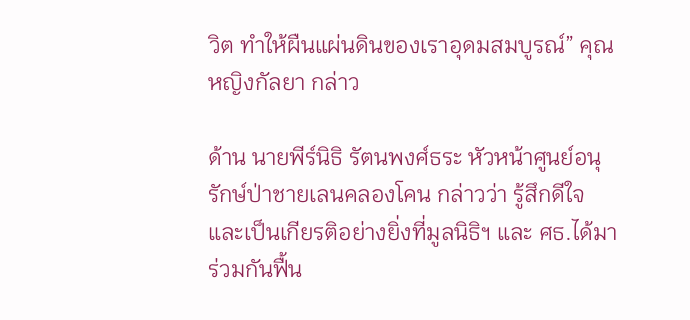วิต ทำให้ผืนแผ่นดินของเราอุดมสมบูรณ์” คุณหญิงกัลยา กล่าว

ด้าน นายพีร์นิธิ รัตนพงศ์ธระ หัวหน้าศูนย์อนุรักษ์ป่าชายเลนคลองโคน กล่าวว่า รู้สึกดีใจ และเป็นเกียรติอย่างยิ่งที่มูลนิธิฯ และ ศธ.ได้มาร่วมกันฟื้น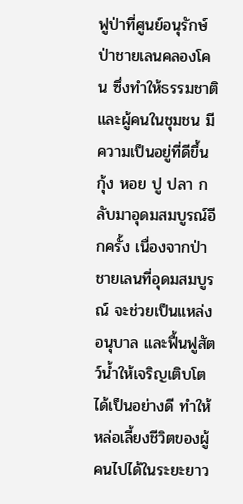ฟูป่าที่ศูนย์อนุรักษ์ป่าชายเลนคลองโคน ซึ่งทำให้ธรรมชาติ และผู้คนในชุมชน มีความเป็นอยู่ที่ดีขึ้น กุ้ง หอย ปู ปลา กลับมาอุดมสมบูรณ์อีกครั้ง เนื่องจากป่าชายเลนที่อุดมสมบูรณ์ จะช่วยเป็นแหล่งอนุบาล และฟื้นฟูสัตว์น้ำให้เจริญเติบโตได้เป็นอย่างดี ทำให้หล่อเลี้ยงชีวิตของผู้คนไปได้ในระยะยาว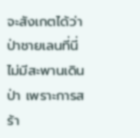จะสังเกตได้ว่าป่าชายเลนที่นี่ไม่มีสะพานเดินป่า เพราะการสร้า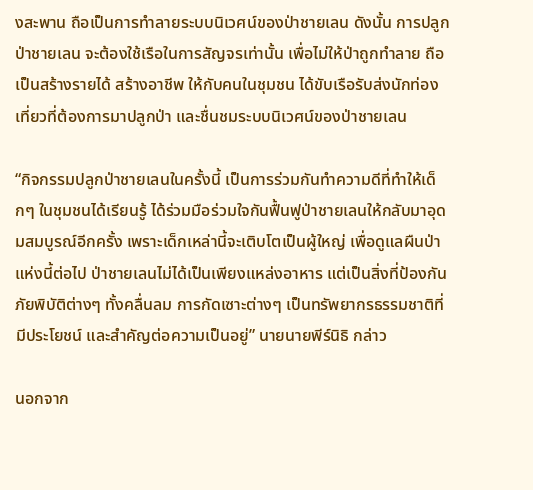งสะพาน ถือเป็นการทำลายระบบนิเวศน์ของป่าชายเลน ดังนั้น การปลูกป่าชายเลน จะต้องใช้เรือในการสัญจรเท่านั้น เพื่อไม่ให้ป่าถูกทำลาย ถือเป็นสร้างรายได้ สร้างอาชีพ ให้กับคนในชุมชน ได้ขับเรือรับส่งนักท่องเที่ยวที่ต้องการมาปลูกป่า และชื่นชมระบบนิเวศน์ของป่าชายเลน

“กิจกรรมปลูกป่าชายเลนในครั้งนี้ เป็นการร่วมกันทำความดีที่ทำให้เด็กๆ ในชุมชนได้เรียนรู้ ได้ร่วมมือร่วมใจกันฟื้นฟูป่าชายเลนให้กลับมาอุดมสมบูรณ์อีกครั้ง เพราะเด็กเหล่านี้จะเติบโตเป็นผู้ใหญ่ เพื่อดูแลผืนป่าแห่งนี้ต่อไป ป่าชายเลนไม่ได้เป็นเพียงแหล่งอาหาร แต่เป็นสิ่งที่ป้องกันภัยพิบัติต่างๆ ทั้งคลื่นลม การกัดเซาะต่างๆ เป็นทรัพยากรธรรมชาติที่มีประโยชน์ และสำคัญต่อความเป็นอยู่” นายนายพีร์นิธิ กล่าว

นอกจาก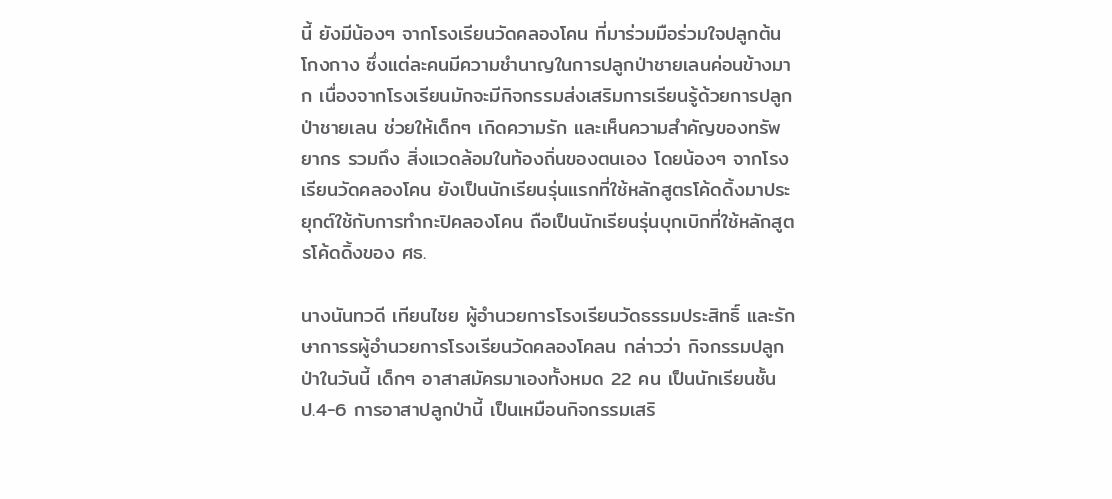นี้ ยังมีน้องๆ จากโรงเรียนวัดคลองโคน ที่มาร่วมมือร่วมใจปลูกต้นโกงกาง ซึ่งแต่ละคนมีความชำนาญในการปลูกป่าชายเลนค่อนข้างมาก เนื่องจากโรงเรียนมักจะมีกิจกรรมส่งเสริมการเรียนรู้ด้วยการปลูกป่าชายเลน ช่วยให้เด็กๆ เกิดความรัก และเห็นความสำคัญของทรัพยากร รวมถึง สิ่งแวดล้อมในท้องถิ่นของตนเอง โดยน้องๆ จากโรงเรียนวัดคลองโคน ยังเป็นนักเรียนรุ่นแรกที่ใช้หลักสูตรโค้ดดิ้งมาประยุกต์ใช้กับการทำกะปิคลองโคน ถือเป็นนักเรียนรุ่นบุกเบิกที่ใช้หลักสูตรโค้ดดิ้งของ ศธ.

นางนันทวดี เทียนไชย ผู้อำนวยการโรงเรียนวัดธรรมประสิทธิ์ และรักษาการรผู้อำนวยการโรงเรียนวัดคลองโคลน กล่าวว่า กิจกรรมปลูกป่าในวันนี้ เด็กๆ อาสาสมัครมาเองทั้งหมด 22 คน เป็นนักเรียนชั้น ป.4-6 การอาสาปลูกป่านี้ เป็นเหมือนกิจกรรมเสริ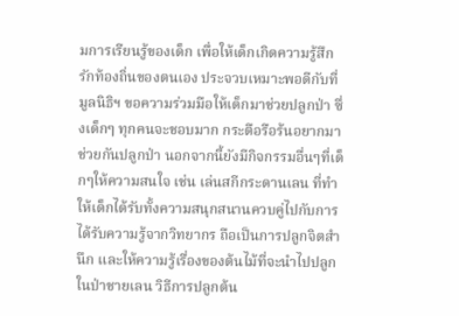มการเรียนรู้ของเด็ก เพื่อให้เด็กเกิดความรู้สึกรักท้องถิ่นของตนเอง ประจวบเหมาะพอดีกับที่มูลนิธิฯ ขอความร่วมมือให้เด็กมาช่วยปลูกป่า ซึ่งเด็กๆ ทุกคนจะชอบมาก กระตือรือร้นอยากมาช่วยกันปลูกป่า นอกจากนี้ยังมีกิจกรรมอื่นๆที่เด็กๆให้ความสนใจ เช่น เล่นสกีกระดานเลน ที่ทำให้เด็กได้รับทั้งความสนุกสนานควบคู่ไปกับการได้รับความรู้จากวิทยากร ถือเป็นการปลูกจิตสำนึก และให้ความรู้เรื่องของต้นไม้ที่จะนำไปปลูกในป่าชายเลน วิธีการปลูกต้น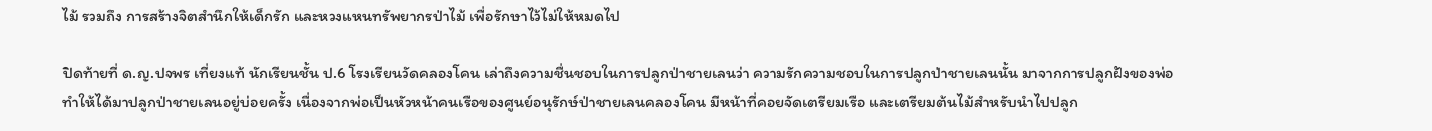ไม้ รวมถึง การสร้างจิตสำนึกให้เด็กรัก และหวงแหนทรัพยากรป่าไม้ เพื่อรักษาไว้ไม่ให้หมดไป

ปิดท้ายที่ ด.ญ.ปจพร เที่ยงแท้ นักเรียนชั้น ป.6 โรงเรียนวัดคลองโคน เล่าถึงความชื่นชอบในการปลูกป่าชายเลนว่า ความรักความชอบในการปลูกป่าชายเลนนั้น มาจากการปลูกฝังของพ่อ ทำให้ได้มาปลูกป่าชายเลนอยู่บ่อยครั้ง เนื่องจากพ่อเป็นหัวหน้าคนเรือของศูนย์อนุรักษ์ป่าชายเลนคลองโคน มีหน้าที่คอยจัดเตรียมเรือ และเตรียมต้นไม้สำหรับนำไปปลูก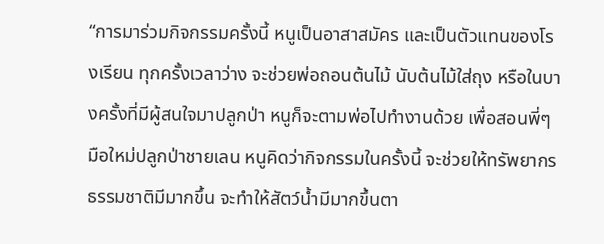“การมาร่วมกิจกรรมครั้งนี้ หนูเป็นอาสาสมัคร และเป็นตัวแทนของโรงเรียน ทุกครั้งเวลาว่าง จะช่วยพ่อถอนต้นไม้ นับต้นไม้ใส่ถุง หรือในบางครั้งที่มีผู้สนใจมาปลูกป่า หนูก็จะตามพ่อไปทำงานด้วย เพื่อสอนพี่ๆ มือใหม่ปลูกป่าชายเลน หนูคิดว่ากิจกรรมในครั้งนี้ จะช่วยให้ทรัพยากรธรรมชาติมีมากขึ้น จะทำให้สัตว์น้ำมีมากขึ้นตา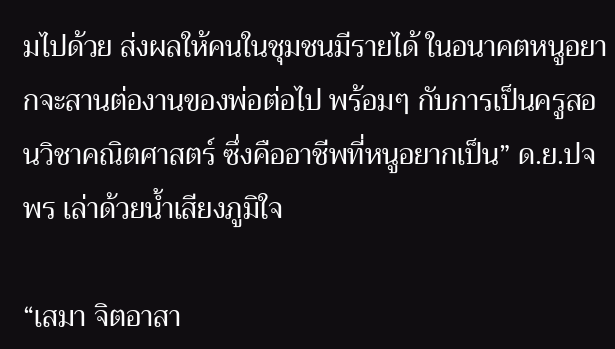มไปด้วย ส่งผลให้คนในชุมชนมีรายได้ ในอนาคตหนูอยากจะสานต่องานของพ่อต่อไป พร้อมๆ กับการเป็นครูสอนวิชาคณิตศาสตร์ ซึ่งคืออาชีพที่หนูอยากเป็น” ด.ย.ปจพร เล่าด้วยน้ำเสียงภูมิใจ

“เสมา จิตอาสา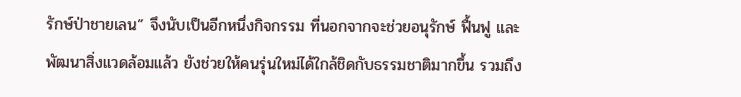รักษ์ป่าชายเลน” จึงนับเป็นอีกหนึ่งกิจกรรม ที่นอกจากจะช่วยอนุรักษ์ ฟื้นฟู และพัฒนาสิ่งแวดล้อมแล้ว ยังช่วยให้คนรุ่นใหม่ได้ใกล้ชิดกับธรรมชาติมากขึ้น รวมถึง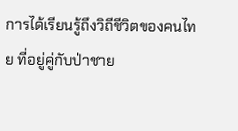การได้เรียนรู้ถึงวิถีชีวิตของคนไทย ที่อยู่คู่กับป่าชาย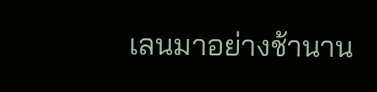เลนมาอย่างช้านาน